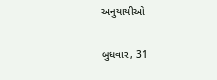અનુયાયીઓ

બુધવાર, 31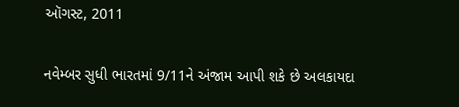ઑગસ્ટ, 2011

નવેમ્બર સુધી ભારતમાં 9/11ને અંજામ આપી શકે છે અલકાયદા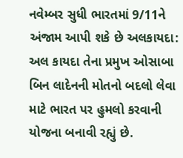નવેમ્બર સુધી ભારતમાં 9/11ને અંજામ આપી શકે છે અલકાયદા: અલ કાયદા તેના પ્રમુખ ઓસાબા બિન લાદેનની મોતનો બદલો લેવા માટે ભારત પર હુમલો કરવાની યોજના બનાવી રહ્યું છે.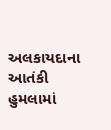અલકાયદાના આતંકી હુમલામાં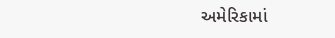અમેરિકામાં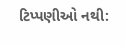ટિપ્પણીઓ નથી: